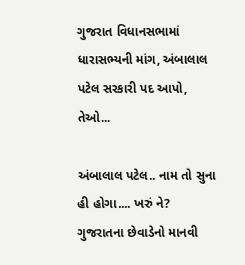ગુજરાત વિધાનસભામાં ધારાસભ્યની માંગ, અંબાલાલ પટેલ સરકારી પદ આપો, તેઓ...

અંબાલાલ પટેલ.. નામ તો સુના હી હોગા.... ખરું ને? ગુજરાતના છેવાડેનો માનવી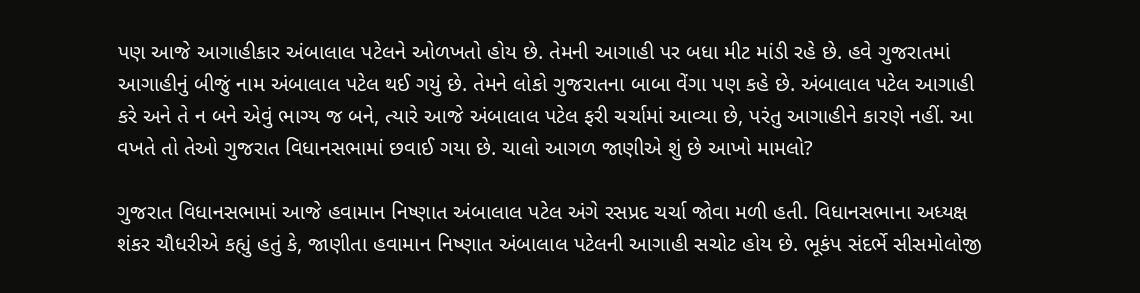પણ આજે આગાહીકાર અંબાલાલ પટેલને ઓળખતો હોય છે. તેમની આગાહી પર બધા મીટ માંડી રહે છે. હવે ગુજરાતમાં આગાહીનું બીજું નામ અંબાલાલ પટેલ થઈ ગયું છે. તેમને લોકો ગુજરાતના બાબા વેંગા પણ કહે છે. અંબાલાલ પટેલ આગાહી કરે અને તે ન બને એવું ભાગ્ય જ બને, ત્યારે આજે અંબાલાલ પટેલ ફરી ચર્ચામાં આવ્યા છે, પરંતુ આગાહીને કારણે નહીં. આ વખતે તો તેઓ ગુજરાત વિધાનસભામાં છવાઈ ગયા છે. ચાલો આગળ જાણીએ શું છે આખો મામલો?

ગુજરાત વિધાનસભામાં આજે હવામાન નિષ્ણાત અંબાલાલ પટેલ અંગે રસપ્રદ ચર્ચા જોવા મળી હતી. વિધાનસભાના અધ્યક્ષ શંકર ચૌધરીએ કહ્યું હતું કે, જાણીતા હવામાન નિષ્ણાત અંબાલાલ પટેલની આગાહી સચોટ હોય છે. ભૂકંપ સંદર્ભે સીસમોલોજી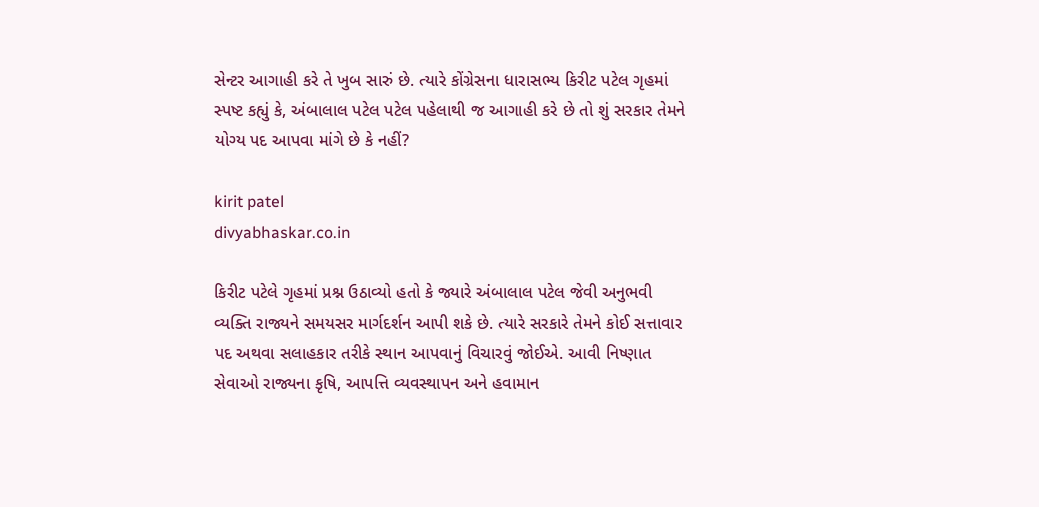સેન્ટર આગાહી કરે તે ખુબ સારું છે. ત્યારે કોંગ્રેસના ધારાસભ્ય કિરીટ પટેલ ગૃહમાં સ્પષ્ટ કહ્યું કે, અંબાલાલ પટેલ પટેલ પહેલાથી જ આગાહી કરે છે તો શું સરકાર તેમને યોગ્ય પદ આપવા માંગે છે કે નહીં?

kirit patel
divyabhaskar.co.in

કિરીટ પટેલે ગૃહમાં પ્રશ્ન ઉઠાવ્યો હતો કે જ્યારે અંબાલાલ પટેલ જેવી અનુભવી વ્યક્તિ રાજ્યને સમયસર માર્ગદર્શન આપી શકે છે. ત્યારે સરકારે તેમને કોઈ સત્તાવાર પદ અથવા સલાહકાર તરીકે સ્થાન આપવાનું વિચારવું જોઈએ. આવી નિષ્ણાત સેવાઓ રાજ્યના કૃષિ, આપત્તિ વ્યવસ્થાપન અને હવામાન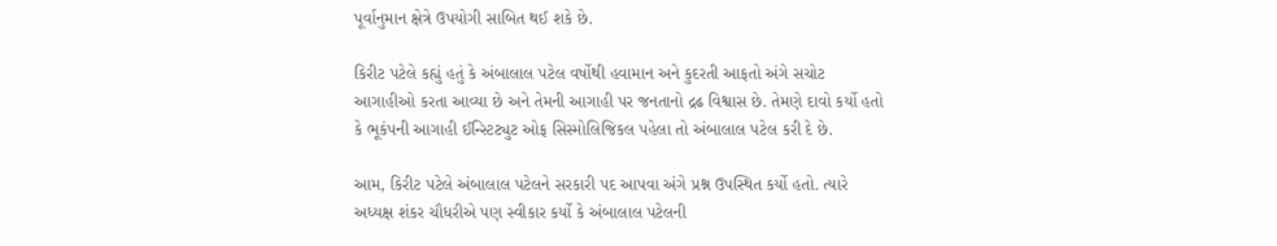પૂર્વાનુમાન ક્ષેત્રે ઉપયોગી સાબિત થઈ શકે છે.

કિરીટ પટેલે કહ્યું હતું કે અંબાલાલ પટેલ વર્ષોથી હવામાન અને કુદરતી આફતો અંગે સચોટ આગાહીઓ કરતા આવ્યા છે અને તેમની આગાહી પર જનતાનો દ્રઢ વિશ્વાસ છે. તેમણે દાવો કર્યો હતો કે ભૂકંપની આગાહી ઈન્સ્ટિટ્યુટ ઓફ સિસ્મોલિજિકલ પહેલા તો અંબાલાલ પટેલ કરી દે છે.

આમ, કિરીટ પટેલે અંબાલાલ પટેલને સરકારી પદ આપવા અંગે પ્રશ્ન ઉપસ્થિત કર્યો હતો. ત્યારે અધ્યક્ષ શંકર ચૌધરીએ પણ સ્વીકાર કર્યો કે અંબાલાલ પટેલની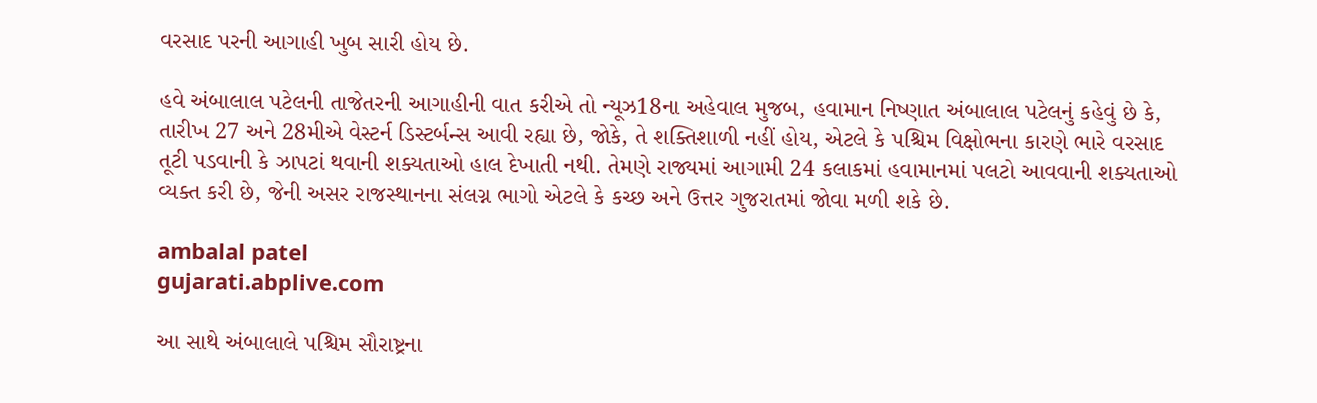વરસાદ પરની આગાહી ખુબ સારી હોય છે.

હવે અંબાલાલ પટેલની તાજેતરની આગાહીની વાત કરીએ તો ન્યૂઝ18ના અહેવાલ મુજબ, હવામાન નિષ્ણાત અંબાલાલ પટેલનું કહેવું છે કે, તારીખ 27 અને 28મીએ વેસ્ટર્ન ડિસ્ટર્બન્સ આવી રહ્યા છે, જોકે, તે શક્તિશાળી નહીં હોય, એટલે કે પશ્ચિમ વિક્ષોભના કારણે ભારે વરસાદ તૂટી પડવાની કે ઝાપટાં થવાની શક્યતાઓ હાલ દેખાતી નથી. તેમણે રાજ્યમાં આગામી 24 કલાકમાં હવામાનમાં પલટો આવવાની શક્યતાઓ વ્યક્ત કરી છે, જેની અસર રાજસ્થાનના સંલગ્ન ભાગો એટલે કે કચ્છ અને ઉત્તર ગુજરાતમાં જોવા મળી શકે છે.

ambalal patel
gujarati.abplive.com

આ સાથે અંબાલાલે પશ્ચિમ સૌરાષ્ટ્રના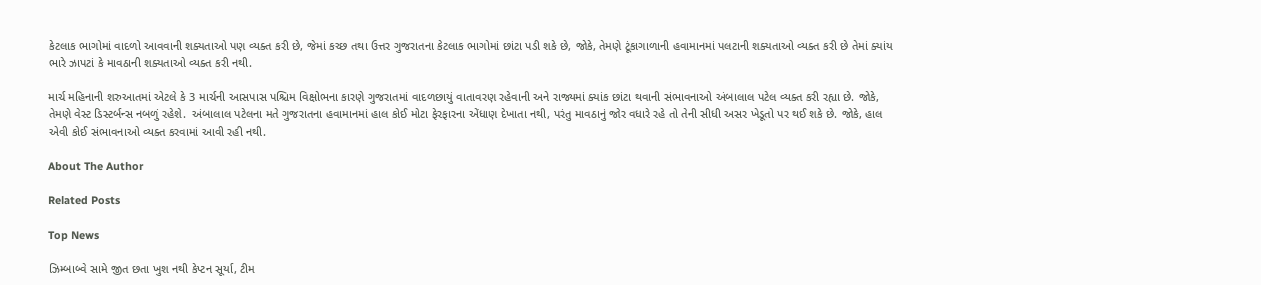કેટલાક ભાગોમાં વાદળો આવવાની શક્યતાઓ પણ વ્યક્ત કરી છે, જેમાં કચ્છ તથા ઉત્તર ગુજરાતના કેટલાક ભાગોમાં છાંટા પડી શકે છે, જોકે, તેમણે ટૂંકાગાળાની હવામાનમાં પલટાની શક્યતાઓ વ્યક્ત કરી છે તેમાં ક્યાંય ભારે ઝાપટાં કે માવઠાની શક્યતાઓ વ્યક્ત કરી નથી.

માર્ચ મહિનાની શરુઆતમાં એટલે કે 3 માર્ચની આસપાસ પશ્ચિમ વિક્ષોભના કારણે ગુજરાતમાં વાદળછાયું વાતાવરણ રહેવાની અને રાજ્યમાં ક્યાંક છાંટા થવાની સંભાવનાઓ અંબાલાલ પટેલ વ્યક્ત કરી રહ્યા છે. જોકે, તેમણે વેસ્ટ ડિસ્ટર્બન્સ નબળું રહેશે.  અંબાલાલ પટેલના મતે ગુજરાતના હવામાનમાં હાલ કોઈ મોટા ફેરફારના એંધાણ દેખાતા નથી, પરંતુ માવઠાનું જોર વધારે રહે તો તેની સીધી અસર ખેડૂતો પર થઈ શકે છે. જોકે, હાલ એવી કોઈ સંભાવનાઓ વ્યક્ત કરવામાં આવી રહી નથી.

About The Author

Related Posts

Top News

ઝિમ્બાબ્વે સામે જીત છતા ખુશ નથી કેપ્ટન સૂર્યા, ટીમ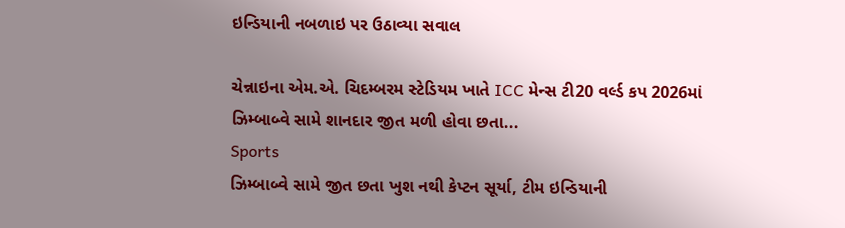ઇન્ડિયાની નબળાઇ પર ઉઠાવ્યા સવાલ

ચેન્નાઇના એમ.એ. ચિદમ્બરમ સ્ટેડિયમ ખાતે ICC મેન્સ ટી20 વર્લ્ડ કપ 2026માં ઝિમ્બાબ્વે સામે શાનદાર જીત મળી હોવા છતા...
Sports
ઝિમ્બાબ્વે સામે જીત છતા ખુશ નથી કેપ્ટન સૂર્યા, ટીમ ઇન્ડિયાની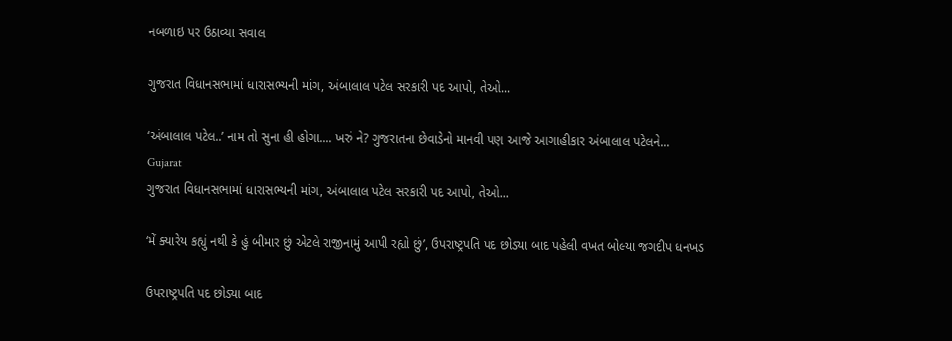નબળાઇ પર ઉઠાવ્યા સવાલ

ગુજરાત વિધાનસભામાં ધારાસભ્યની માંગ, અંબાલાલ પટેલ સરકારી પદ આપો, તેઓ...

‘અંબાલાલ પટેલ..’ નામ તો સુના હી હોગા.... ખરું ને? ગુજરાતના છેવાડેનો માનવી પણ આજે આગાહીકાર અંબાલાલ પટેલને...
Gujarat
ગુજરાત વિધાનસભામાં ધારાસભ્યની માંગ, અંબાલાલ પટેલ સરકારી પદ આપો, તેઓ...

‘મેં ક્યારેય કહ્યું નથી કે હું બીમાર છું એટલે રાજીનામું આપી રહ્યો છું’, ઉપરાષ્ટ્રપતિ પદ છોડ્યા બાદ પહેલી વખત બોલ્યા જગદીપ ધનખડ

ઉપરાષ્ટ્રપતિ પદ છોડ્યા બાદ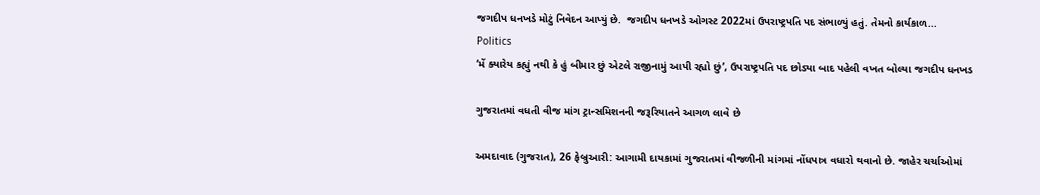જગદીપ ધનખડે મોટું નિવેદન આપ્યું છે.  જગદીપ ધનખડે ઓગસ્ટ 2022માં ઉપરાષ્ટ્રપતિ પદ સંભાળ્યું હતું. તેમનો કાર્યકાળ...
Politics
‘મેં ક્યારેય કહ્યું નથી કે હું બીમાર છું એટલે રાજીનામું આપી રહ્યો છું’, ઉપરાષ્ટ્રપતિ પદ છોડ્યા બાદ પહેલી વખત બોલ્યા જગદીપ ધનખડ

ગુજરાતમાં વધતી વીજ માંગ ટ્રાન્સમિશનની જરૂરિયાતને આગળ લાવે છે

અમદાવાદ (ગુજરાત), 26 ફેબ્રુઆરી: આગામી દાયકામાં ગુજરાતમાં વીજળીની માંગમાં નોંધપાત્ર વધારો થવાનો છે. જાહેર ચર્ચાઓમાં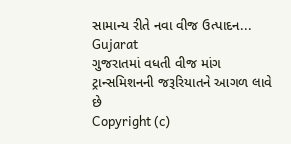સામાન્ય રીતે નવા વીજ ઉત્પાદન...
Gujarat
ગુજરાતમાં વધતી વીજ માંગ ટ્રાન્સમિશનની જરૂરિયાતને આગળ લાવે છે
Copyright (c)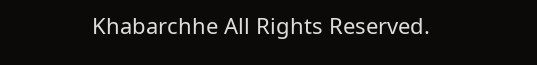Khabarchhe All Rights Reserved.